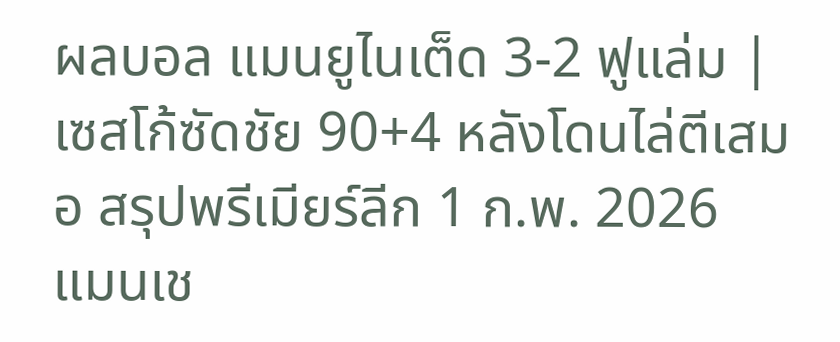ผลบอล แมนยูไนเต็ด 3-2 ฟูแล่ม | เซสโก้ซัดชัย 90+4 หลังโดนไล่ตีเสมอ สรุปพรีเมียร์ลีก 1 ก.พ. 2026
แมนเช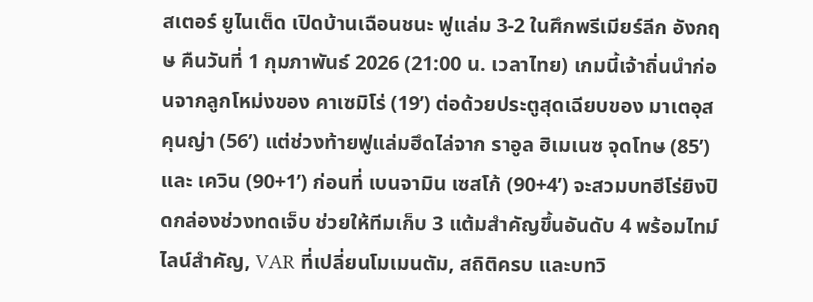สเตอร์ ยูไนเต็ด เปิดบ้านเฉือนชนะ ฟูแล่ม 3-2 ในศึกพรีเมียร์ลีก อังกฤษ คืนวันที่ 1 กุมภาพันธ์ 2026 (21:00 น. เวลาไทย) เกมนี้เจ้าถิ่นนำก่อนจากลูกโหม่งของ คาเซมิโร่ (19’) ต่อด้วยประตูสุดเฉียบของ มาเตอุส คุนญ่า (56’) แต่ช่วงท้ายฟูแล่มฮึดไล่จาก ราอูล ฮิเมเนซ จุดโทษ (85’) และ เควิน (90+1’) ก่อนที่ เบนจามิน เซสโก้ (90+4’) จะสวมบทฮีโร่ยิงปิดกล่องช่วงทดเจ็บ ช่วยให้ทีมเก็บ 3 แต้มสำคัญขึ้นอันดับ 4 พร้อมไทม์ไลน์สำคัญ, VAR ที่เปลี่ยนโมเมนตัม, สถิติครบ และบทวิ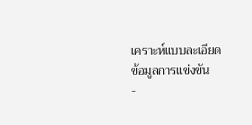เคราะห์แบบละเอียด
ข้อมูลการแข่งขัน
-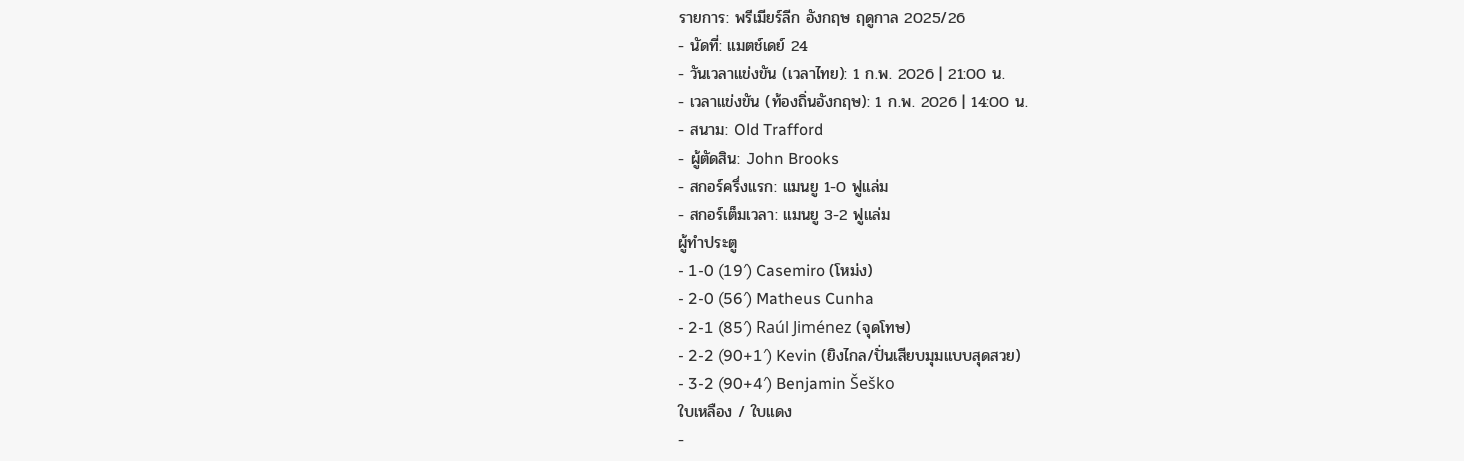รายการ: พรีเมียร์ลีก อังกฤษ ฤดูกาล 2025/26
- นัดที่: แมตช์เดย์ 24
- วันเวลาแข่งขัน (เวลาไทย): 1 ก.พ. 2026 | 21:00 น.
- เวลาแข่งขัน (ท้องถิ่นอังกฤษ): 1 ก.พ. 2026 | 14:00 น.
- สนาม: Old Trafford
- ผู้ตัดสิน: John Brooks
- สกอร์ครึ่งแรก: แมนยู 1-0 ฟูแล่ม
- สกอร์เต็มเวลา: แมนยู 3-2 ฟูแล่ม
ผู้ทำประตู
- 1-0 (19′) Casemiro (โหม่ง)
- 2-0 (56′) Matheus Cunha
- 2-1 (85′) Raúl Jiménez (จุดโทษ)
- 2-2 (90+1′) Kevin (ยิงไกล/ปั่นเสียบมุมแบบสุดสวย)
- 3-2 (90+4′) Benjamin Šeško
ใบเหลือง / ใบแดง
-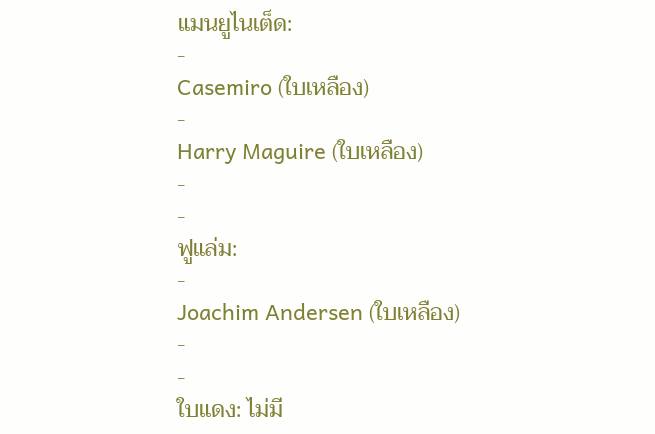แมนยูไนเต็ด:
-
Casemiro (ใบเหลือง)
-
Harry Maguire (ใบเหลือง)
-
-
ฟูแล่ม:
-
Joachim Andersen (ใบเหลือง)
-
-
ใบแดง: ไม่มี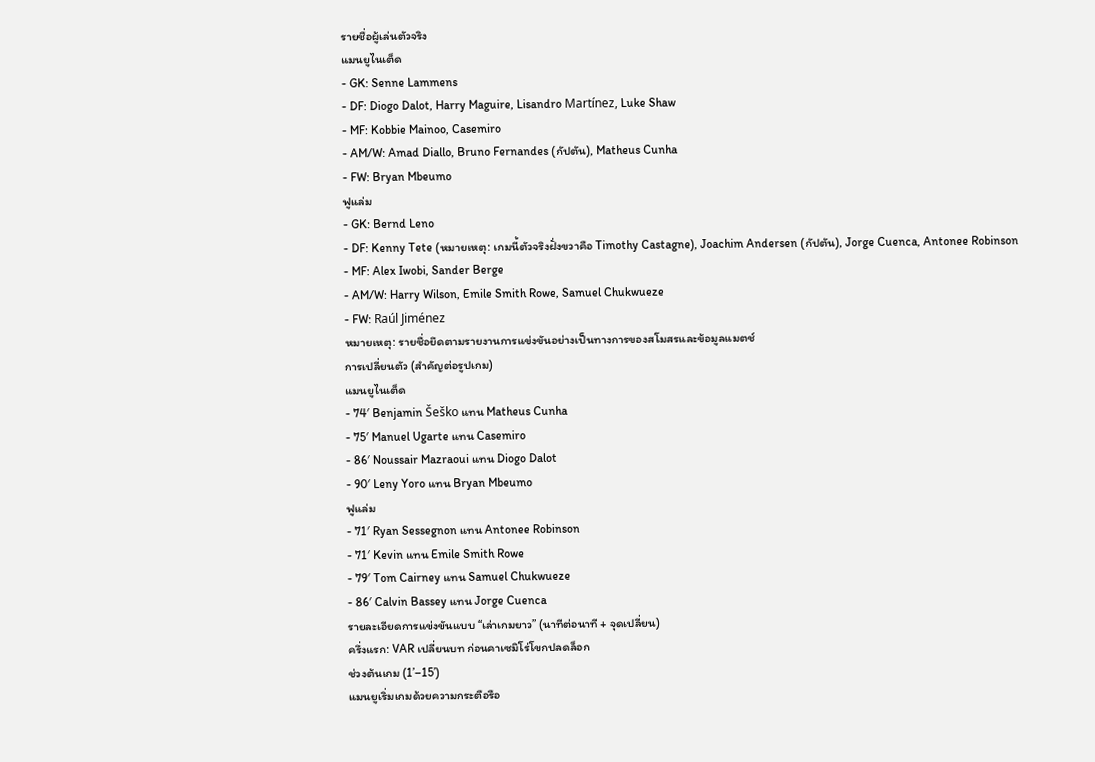รายชื่อผู้เล่นตัวจริง
แมนยูไนเต็ด
- GK: Senne Lammens
- DF: Diogo Dalot, Harry Maguire, Lisandro Martínez, Luke Shaw
- MF: Kobbie Mainoo, Casemiro
- AM/W: Amad Diallo, Bruno Fernandes (กัปตัน), Matheus Cunha
- FW: Bryan Mbeumo
ฟูแล่ม
- GK: Bernd Leno
- DF: Kenny Tete (หมายเหตุ: เกมนี้ตัวจริงฝั่งขวาคือ Timothy Castagne), Joachim Andersen (กัปตัน), Jorge Cuenca, Antonee Robinson
- MF: Alex Iwobi, Sander Berge
- AM/W: Harry Wilson, Emile Smith Rowe, Samuel Chukwueze
- FW: Raúl Jiménez
หมายเหตุ: รายชื่อยึดตามรายงานการแข่งขันอย่างเป็นทางการของสโมสรและข้อมูลแมตช์
การเปลี่ยนตัว (สำคัญต่อรูปเกม)
แมนยูไนเต็ด
- 74′ Benjamin Šeško แทน Matheus Cunha
- 75′ Manuel Ugarte แทน Casemiro
- 86′ Noussair Mazraoui แทน Diogo Dalot
- 90′ Leny Yoro แทน Bryan Mbeumo
ฟูแล่ม
- 71′ Ryan Sessegnon แทน Antonee Robinson
- 71′ Kevin แทน Emile Smith Rowe
- 79′ Tom Cairney แทน Samuel Chukwueze
- 86′ Calvin Bassey แทน Jorge Cuenca
รายละเอียดการแข่งขันแบบ “เล่าเกมยาว” (นาทีต่อนาที + จุดเปลี่ยน)
ครึ่งแรก: VAR เปลี่ยนบท ก่อนคาเซมิโร่โขกปลดล็อก
ช่วงต้นเกม (1’–15’)
แมนยูเริ่มเกมด้วยความกระตือรือ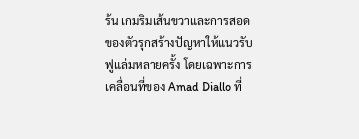ร้น เกมริมเส้นขวาและการสอดของตัวรุกสร้างปัญหาให้แนวรับฟูแล่มหลายครั้ง โดยเฉพาะการเคลื่อนที่ของ Amad Diallo ที่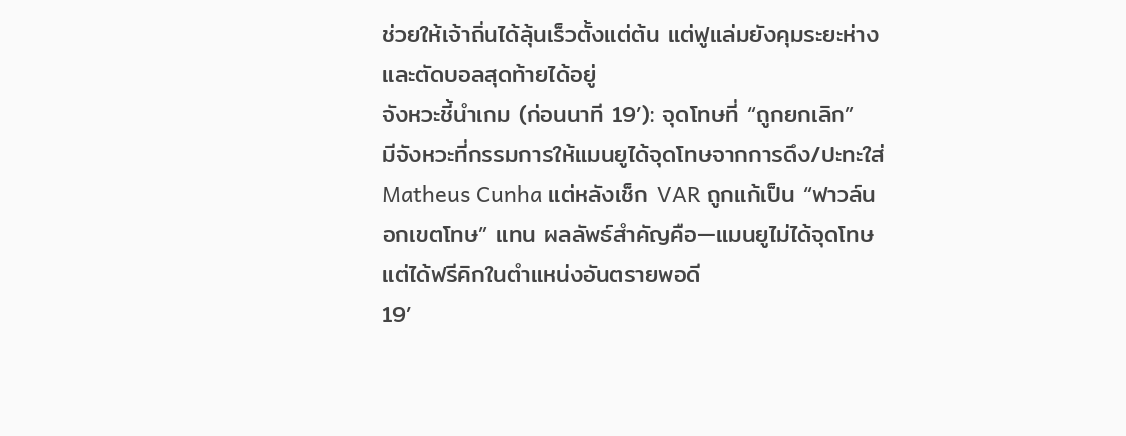ช่วยให้เจ้าถิ่นได้ลุ้นเร็วตั้งแต่ต้น แต่ฟูแล่มยังคุมระยะห่างและตัดบอลสุดท้ายได้อยู่
จังหวะชี้นำเกม (ก่อนนาที 19’): จุดโทษที่ “ถูกยกเลิก”
มีจังหวะที่กรรมการให้แมนยูได้จุดโทษจากการดึง/ปะทะใส่ Matheus Cunha แต่หลังเช็ก VAR ถูกแก้เป็น “ฟาวล์นอกเขตโทษ” แทน ผลลัพธ์สำคัญคือ—แมนยูไม่ได้จุดโทษ แต่ได้ฟรีคิกในตำแหน่งอันตรายพอดี
19’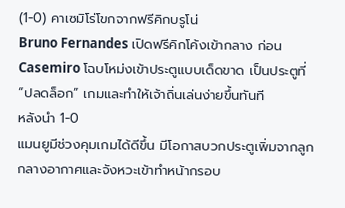(1-0) คาเซมิโร่โขกจากฟรีคิกบรูโน่
Bruno Fernandes เปิดฟรีคิกโค้งเข้ากลาง ก่อน Casemiro โฉบโหม่งเข้าประตูแบบเด็ดขาด เป็นประตูที่ “ปลดล็อก” เกมและทำให้เจ้าถิ่นเล่นง่ายขึ้นทันที
หลังนำ 1-0
แมนยูมีช่วงคุมเกมได้ดีขึ้น มีโอกาสบวกประตูเพิ่มจากลูกกลางอากาศและจังหวะเข้าทำหน้ากรอบ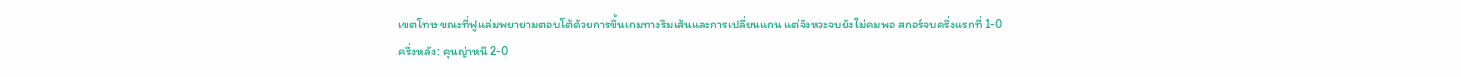เขตโทษ ขณะที่ฟูแล่มพยายามตอบโต้ด้วยการขึ้นเกมทางริมเส้นและการเปลี่ยนแกน แต่จังหวะจบยังไม่คมพอ สกอร์จบครึ่งแรกที่ 1-0
ครึ่งหลัง: คุนญ่าหนี 2-0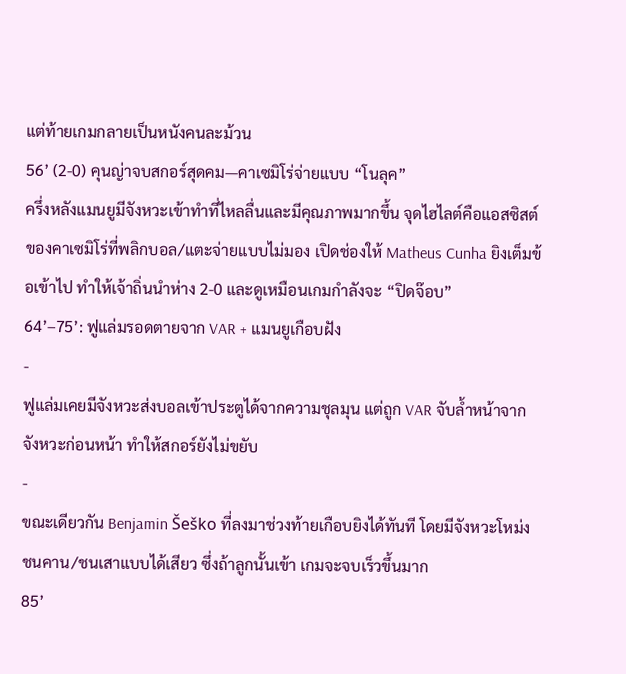แต่ท้ายเกมกลายเป็นหนังคนละม้วน
56’ (2-0) คุนญ่าจบสกอร์สุดคม—คาเซมิโร่จ่ายแบบ “โนลุค”
ครึ่งหลังแมนยูมีจังหวะเข้าทำที่ไหลลื่นและมีคุณภาพมากขึ้น จุดไฮไลต์คือแอสซิสต์ของคาเซมิโร่ที่พลิกบอล/แตะจ่ายแบบไม่มอง เปิดช่องให้ Matheus Cunha ยิงเต็มข้อเข้าไป ทำให้เจ้าถิ่นนำห่าง 2-0 และดูเหมือนเกมกำลังจะ “ปิดจ๊อบ”
64’–75’: ฟูแล่มรอดตายจาก VAR + แมนยูเกือบฝัง
-
ฟูแล่มเคยมีจังหวะส่งบอลเข้าประตูได้จากความชุลมุน แต่ถูก VAR จับล้ำหน้าจากจังหวะก่อนหน้า ทำให้สกอร์ยังไม่ขยับ
-
ขณะเดียวกัน Benjamin Šeško ที่ลงมาช่วงท้ายเกือบยิงได้ทันที โดยมีจังหวะโหม่งชนคาน/ชนเสาแบบได้เสียว ซึ่งถ้าลูกนั้นเข้า เกมจะจบเร็วขึ้นมาก
85’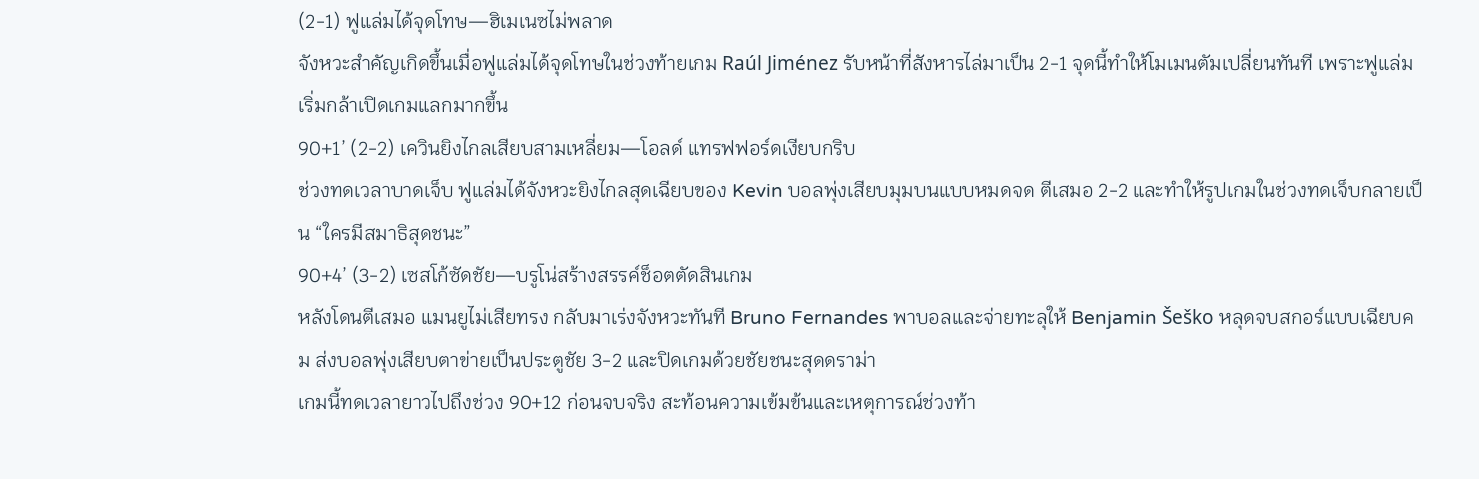(2-1) ฟูแล่มได้จุดโทษ—ฮิเมเนซไม่พลาด
จังหวะสำคัญเกิดขึ้นเมื่อฟูแล่มได้จุดโทษในช่วงท้ายเกม Raúl Jiménez รับหน้าที่สังหารไล่มาเป็น 2-1 จุดนี้ทำให้โมเมนตัมเปลี่ยนทันที เพราะฟูแล่มเริ่มกล้าเปิดเกมแลกมากขึ้น
90+1’ (2-2) เควินยิงไกลเสียบสามเหลี่ยม—โอลด์ แทรฟฟอร์ดเงียบกริบ
ช่วงทดเวลาบาดเจ็บ ฟูแล่มได้จังหวะยิงไกลสุดเฉียบของ Kevin บอลพุ่งเสียบมุมบนแบบหมดจด ตีเสมอ 2-2 และทำให้รูปเกมในช่วงทดเจ็บกลายเป็น “ใครมีสมาธิสุดชนะ”
90+4’ (3-2) เซสโก้ซัดชัย—บรูโน่สร้างสรรค์ช็อตตัดสินเกม
หลังโดนตีเสมอ แมนยูไม่เสียทรง กลับมาเร่งจังหวะทันที Bruno Fernandes พาบอลและจ่ายทะลุให้ Benjamin Šeško หลุดจบสกอร์แบบเฉียบคม ส่งบอลพุ่งเสียบตาข่ายเป็นประตูชัย 3-2 และปิดเกมด้วยชัยชนะสุดดราม่า
เกมนี้ทดเวลายาวไปถึงช่วง 90+12 ก่อนจบจริง สะท้อนความเข้มข้นและเหตุการณ์ช่วงท้า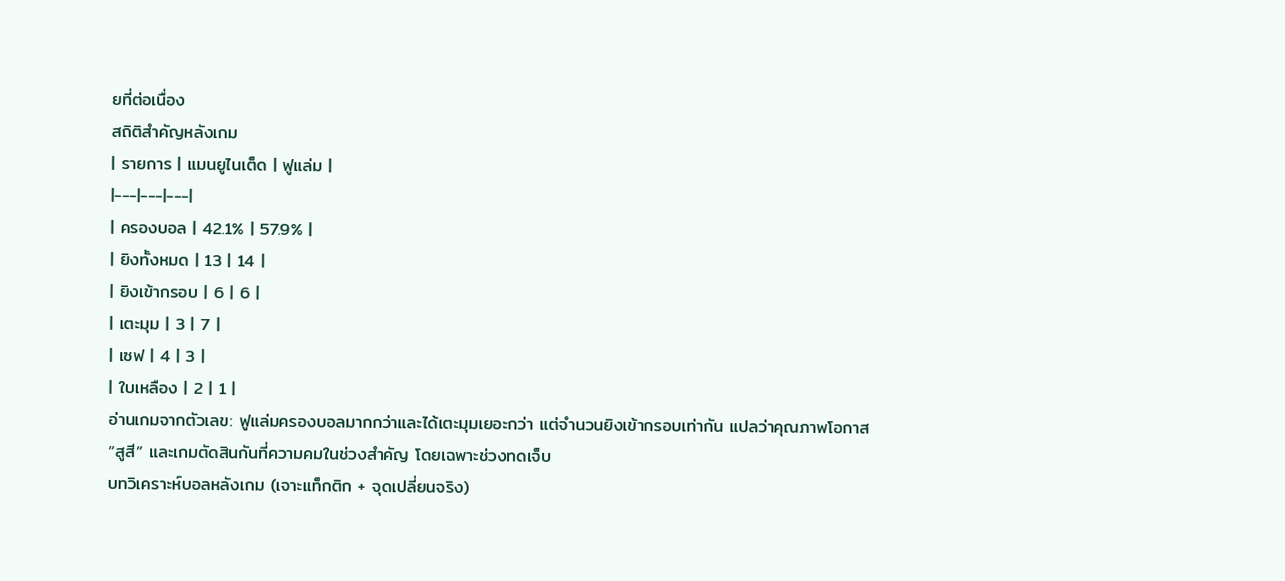ยที่ต่อเนื่อง
สถิติสำคัญหลังเกม
| รายการ | แมนยูไนเต็ด | ฟูแล่ม |
|---|---|---|
| ครองบอล | 42.1% | 57.9% |
| ยิงทั้งหมด | 13 | 14 |
| ยิงเข้ากรอบ | 6 | 6 |
| เตะมุม | 3 | 7 |
| เซฟ | 4 | 3 |
| ใบเหลือง | 2 | 1 |
อ่านเกมจากตัวเลข: ฟูแล่มครองบอลมากกว่าและได้เตะมุมเยอะกว่า แต่จำนวนยิงเข้ากรอบเท่ากัน แปลว่าคุณภาพโอกาส “สูสี” และเกมตัดสินกันที่ความคมในช่วงสำคัญ โดยเฉพาะช่วงทดเจ็บ
บทวิเคราะห์บอลหลังเกม (เจาะแท็กติก + จุดเปลี่ยนจริง)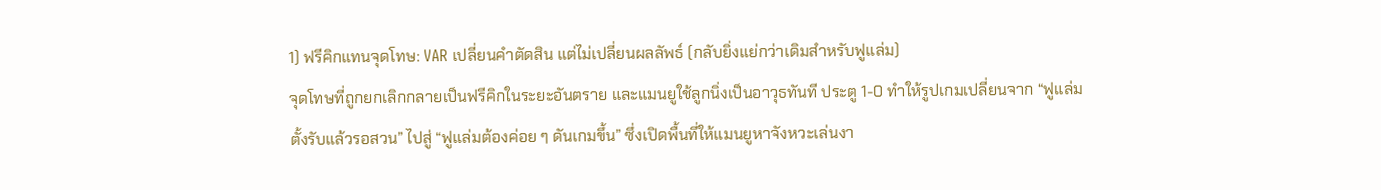1) ฟรีคิกแทนจุดโทษ: VAR เปลี่ยนคำตัดสิน แต่ไม่เปลี่ยนผลลัพธ์ (กลับยิ่งแย่กว่าเดิมสำหรับฟูแล่ม)
จุดโทษที่ถูกยกเลิกกลายเป็นฟรีคิกในระยะอันตราย และแมนยูใช้ลูกนิ่งเป็นอาวุธทันที ประตู 1-0 ทำให้รูปเกมเปลี่ยนจาก “ฟูแล่มตั้งรับแล้วรอสวน” ไปสู่ “ฟูแล่มต้องค่อย ๆ ดันเกมขึ้น” ซึ่งเปิดพื้นที่ให้แมนยูหาจังหวะเล่นงา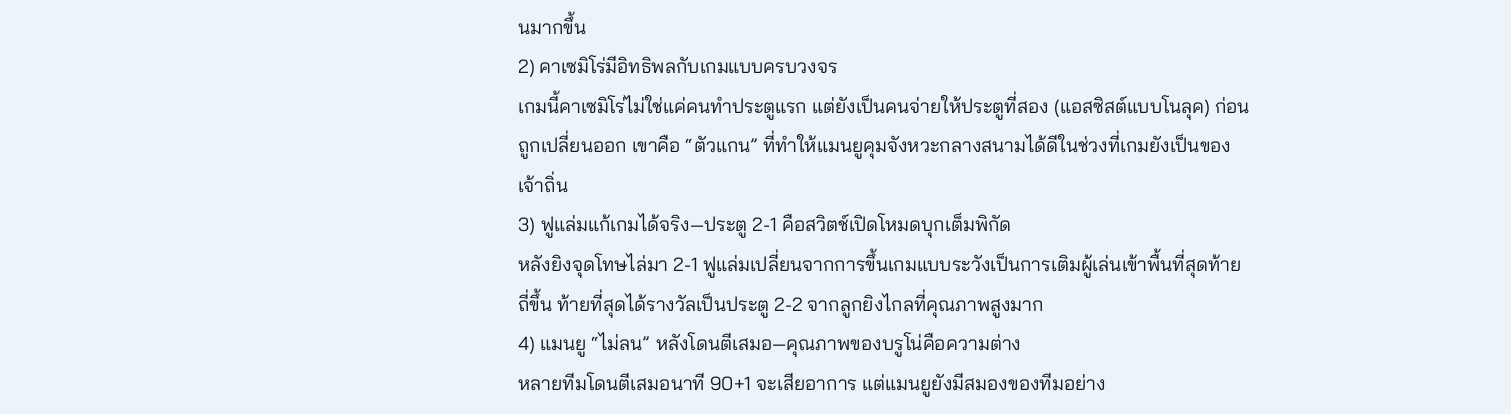นมากขึ้น
2) คาเซมิโร่มีอิทธิพลกับเกมแบบครบวงจร
เกมนี้คาเซมิโร่ไม่ใช่แค่คนทำประตูแรก แต่ยังเป็นคนจ่ายให้ประตูที่สอง (แอสซิสต์แบบโนลุค) ก่อนถูกเปลี่ยนออก เขาคือ “ตัวแกน” ที่ทำให้แมนยูคุมจังหวะกลางสนามได้ดีในช่วงที่เกมยังเป็นของเจ้าถิ่น
3) ฟูแล่มแก้เกมได้จริง—ประตู 2-1 คือสวิตช์เปิดโหมดบุกเต็มพิกัด
หลังยิงจุดโทษไล่มา 2-1 ฟูแล่มเปลี่ยนจากการขึ้นเกมแบบระวังเป็นการเติมผู้เล่นเข้าพื้นที่สุดท้ายถี่ขึ้น ท้ายที่สุดได้รางวัลเป็นประตู 2-2 จากลูกยิงไกลที่คุณภาพสูงมาก
4) แมนยู “ไม่ลน” หลังโดนตีเสมอ—คุณภาพของบรูโน่คือความต่าง
หลายทีมโดนตีเสมอนาที 90+1 จะเสียอาการ แต่แมนยูยังมีสมองของทีมอย่าง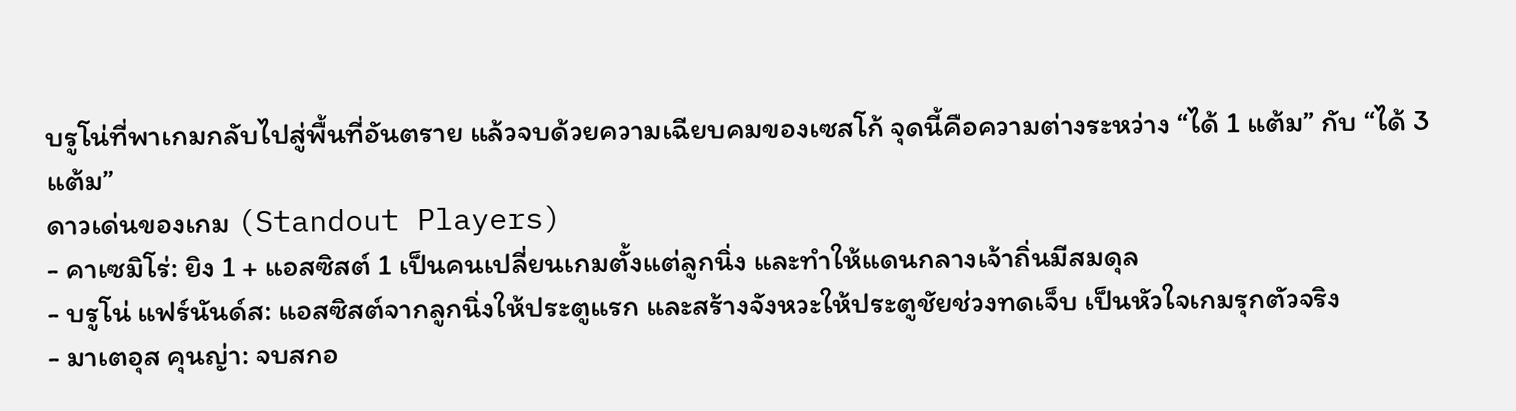บรูโน่ที่พาเกมกลับไปสู่พื้นที่อันตราย แล้วจบด้วยความเฉียบคมของเซสโก้ จุดนี้คือความต่างระหว่าง “ได้ 1 แต้ม” กับ “ได้ 3 แต้ม”
ดาวเด่นของเกม (Standout Players)
- คาเซมิโร่: ยิง 1 + แอสซิสต์ 1 เป็นคนเปลี่ยนเกมตั้งแต่ลูกนิ่ง และทำให้แดนกลางเจ้าถิ่นมีสมดุล
- บรูโน่ แฟร์นันด์ส: แอสซิสต์จากลูกนิ่งให้ประตูแรก และสร้างจังหวะให้ประตูชัยช่วงทดเจ็บ เป็นหัวใจเกมรุกตัวจริง
- มาเตอุส คุนญ่า: จบสกอ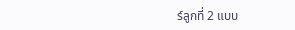ร์ลูกที่ 2 แบบ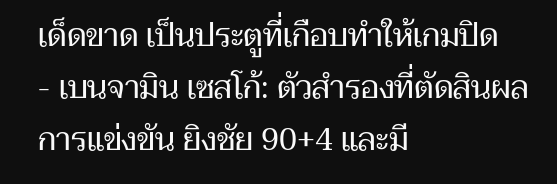เด็ดขาด เป็นประตูที่เกือบทำให้เกมปิด
- เบนจามิน เซสโก้: ตัวสำรองที่ตัดสินผลการแข่งขัน ยิงชัย 90+4 และมี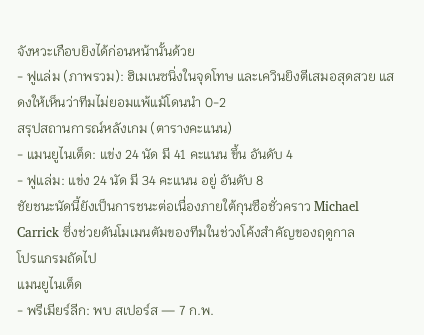จังหวะเกือบยิงได้ก่อนหน้านั้นด้วย
- ฟูแล่ม (ภาพรวม): ฮิเมเนซนิ่งในจุดโทษ และเควินยิงตีเสมอสุดสวย แสดงให้เห็นว่าทีมไม่ยอมแพ้แม้โดนนำ 0-2
สรุปสถานการณ์หลังเกม (ตารางคะแนน)
- แมนยูไนเต็ด: แข่ง 24 นัด มี 41 คะแนน ขึ้น อันดับ 4
- ฟูแล่ม: แข่ง 24 นัด มี 34 คะแนน อยู่ อันดับ 8
ชัยชนะนัดนี้ยังเป็นการชนะต่อเนื่องภายใต้กุนซือชั่วคราว Michael Carrick ซึ่งช่วยดันโมเมนตัมของทีมในช่วงโค้งสำคัญของฤดูกาล
โปรแกรมถัดไป
แมนยูไนเต็ด
- พรีเมียร์ลีก: พบ สเปอร์ส — 7 ก.พ.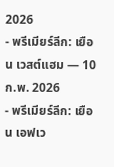2026
- พรีเมียร์ลีก: เยือน เวสต์แฮม — 10 ก.พ. 2026
- พรีเมียร์ลีก: เยือน เอฟเว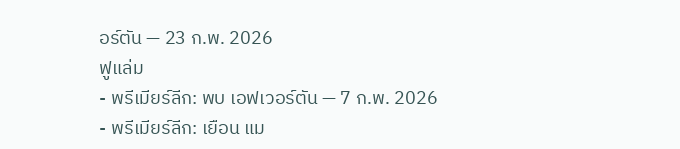อร์ตัน — 23 ก.พ. 2026
ฟูแล่ม
- พรีเมียร์ลีก: พบ เอฟเวอร์ตัน — 7 ก.พ. 2026
- พรีเมียร์ลีก: เยือน แม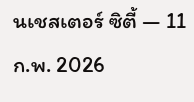นเชสเตอร์ ซิตี้ — 11 ก.พ. 2026